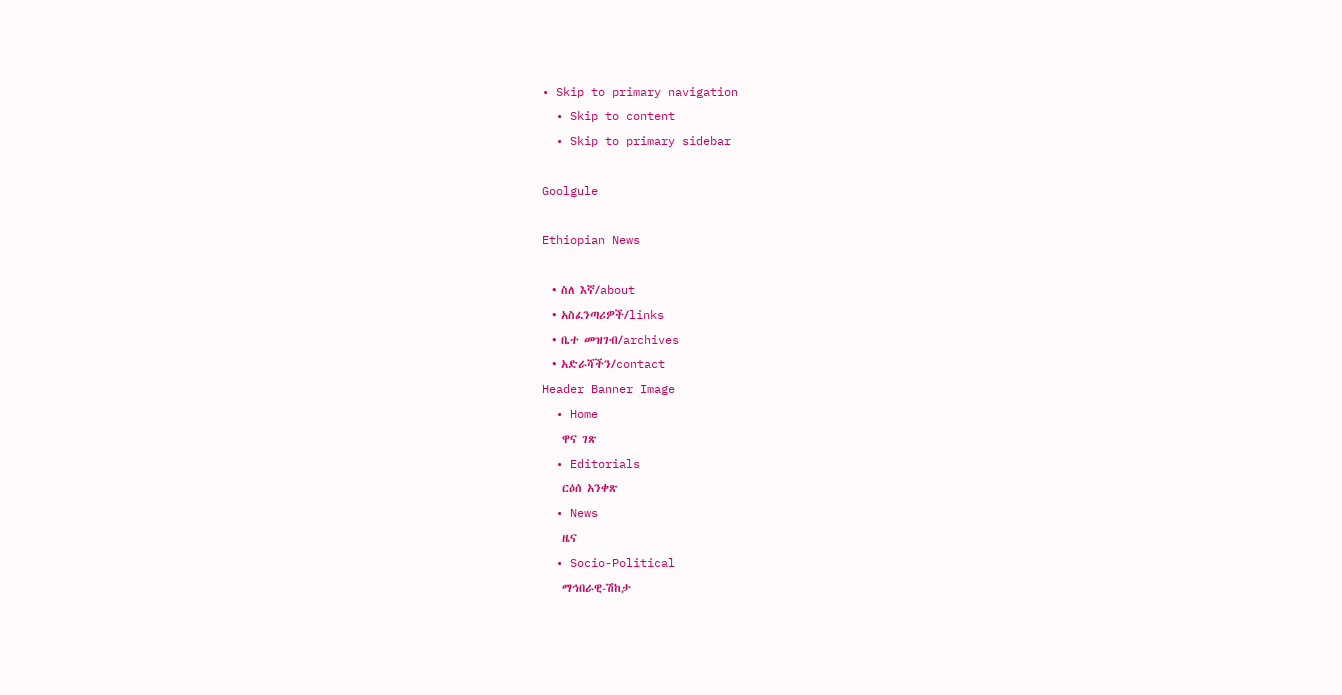• Skip to primary navigation
  • Skip to content
  • Skip to primary sidebar

Goolgule

Ethiopian News

  • ስለ እኛ/about
  • አስፈንጣሪዎች/links
  • ቤተ መዝገብ/archives
  • አድራሻችን/contact
Header Banner Image
  • Home
    ዋና ገጽ
  • Editorials
    ርዕሰ አንቀጽ
  • News
    ዜና
  • Socio-Political
    ማኅበራዊ-ሽከታ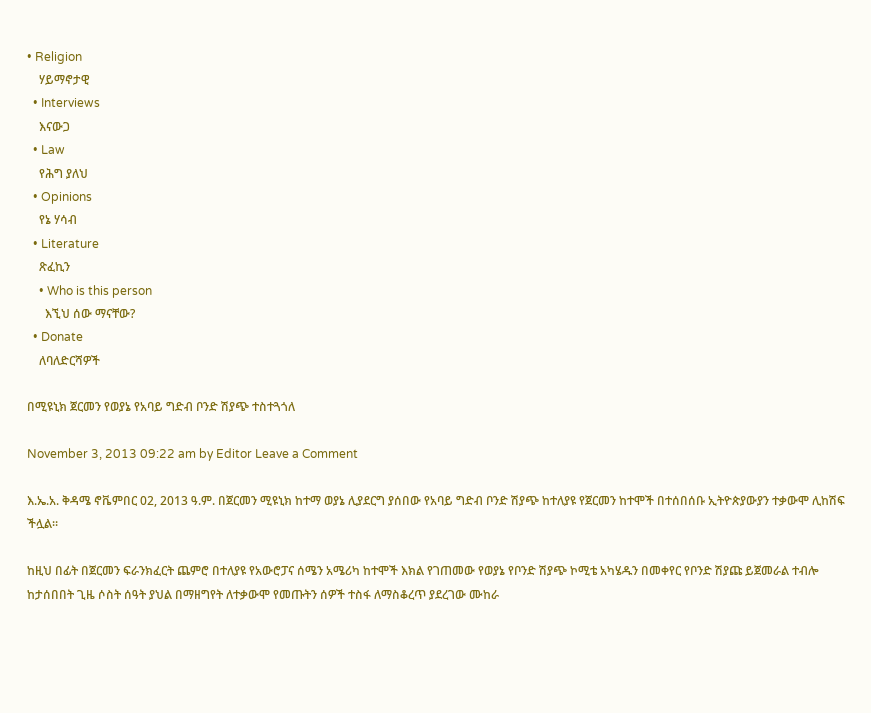• Religion
    ሃይማኖታዊ
  • Interviews
    እናውጋ
  • Law
    የሕግ ያለህ
  • Opinions
    የኔ ሃሳብ
  • Literature
    ጽፈኪን
    • Who is this person
      እኚህ ሰው ማናቸው?
  • Donate
    ለባለድርሻዎች

በሚዩኒክ ጀርመን የወያኔ የአባይ ግድብ ቦንድ ሽያጭ ተስተጓጎለ

November 3, 2013 09:22 am by Editor Leave a Comment

እ.ኤ.አ. ቅዳሜ ኖቬምበር 02, 2013 ዓ.ም. በጀርመን ሚዩኒክ ከተማ ወያኔ ሊያደርግ ያሰበው የአባይ ግድብ ቦንድ ሽያጭ ከተለያዩ የጀርመን ከተሞች በተሰበሰቡ ኢትዮጵያውያን ተቃውሞ ሊከሽፍ ችሏል።

ከዚህ በፊት በጀርመን ፍራንክፈርት ጨምሮ በተለያዩ የአውሮፓና ሰሜን አሜሪካ ከተሞች እክል የገጠመው የወያኔ የቦንድ ሽያጭ ኮሚቴ አካሄዱን በመቀየር የቦንድ ሽያጩ ይጀመራል ተብሎ ከታሰበበት ጊዜ ሶስት ሰዓት ያህል በማዘግየት ለተቃውሞ የመጡትን ሰዎች ተስፋ ለማስቆረጥ ያደረገው ሙከራ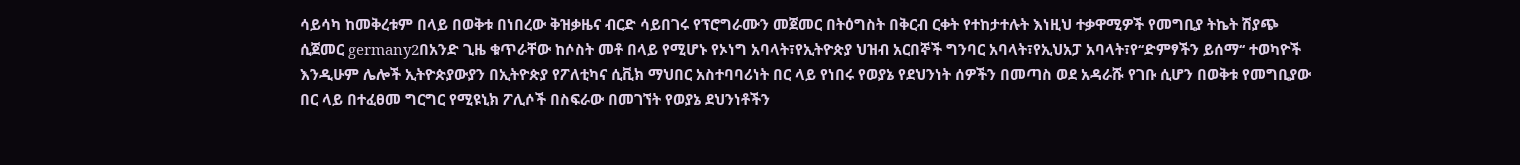ሳይሳካ ከመቅረቱም በላይ በወቅቱ በነበረው ቅዝቃዜና ብርድ ሳይበገሩ የፕሮግራሙን መጀመር በትዕግስት በቅርብ ርቀት የተከታተሉት እነዚህ ተቃዋሚዎች የመግቢያ ትኬት ሽያጭ ሲጀመር germany2በአንድ ጊዜ ቁጥራቸው ከሶስት መቶ በላይ የሚሆኑ የኦነግ አባላት፣የኢትዮጵያ ህዝብ አርበኞች ግንባር አባላት፣የኢህአፓ አባላት፣የ‘‘ድምፃችን ይሰማ‘‘ ተወካዮች እንዲሁም ሌሎች ኢትዮጵያውያን በኢትዮጵያ የፖለቲካና ሲቪክ ማህበር አስተባባሪነት በር ላይ የነበሩ የወያኔ የደህንነት ሰዎችን በመጣስ ወደ አዳራሹ የገቡ ሲሆን በወቅቱ የመግቢያው በር ላይ በተፈፀመ ግርግር የሚዩኒክ ፖሊሶች በስፍራው በመገኘት የወያኔ ደህንነቶችን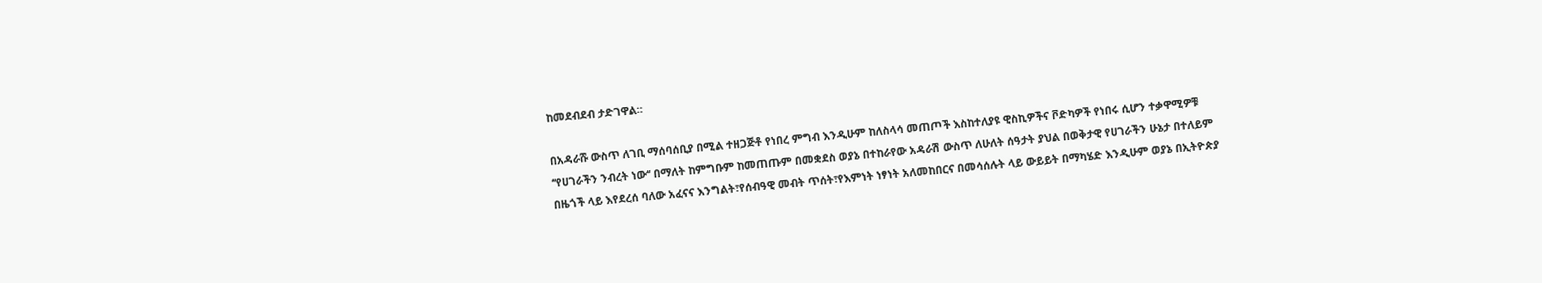ከመደብደብ ታድገዋል።

በአዳራሹ ውስጥ ለገቢ ማሰባሰቢያ በሚል ተዘጋጅቶ የነበረ ምግብ እንዲሁም ከለስላሳ መጠጦች እስከተለያዩ ዊስኪዎችና ቮድካዎች የነበሩ ሲሆን ተቃዋሚዎቹ ‘‘የሀገራችን ንብረት ነው‘‘ በማለት ከምግቡም ከመጠጡም በመቋደስ ወያኔ በተከራየው አዳራሽ ውስጥ ለሁለት ሰዓታት ያህል በወቅታዊ የሀገራችን ሁኔታ በተለይም በዜጎች ላይ እየደረሰ ባለው አፈናና እንግልት፣የሰብዓዊ መብት ጥሰት፣የእምነት ነፃነት አለመከበርና በመሳሰሉት ላይ ውይይት በማካሄድ እንዲሁም ወያኔ በኢትዮጵያ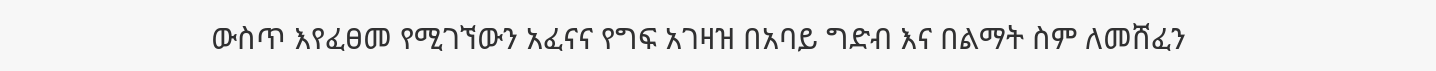ውስጥ እየፈፀመ የሚገኘውን አፈናና የግፍ አገዛዝ በአባይ ግድብ እና በልማት ስም ለመሸፈን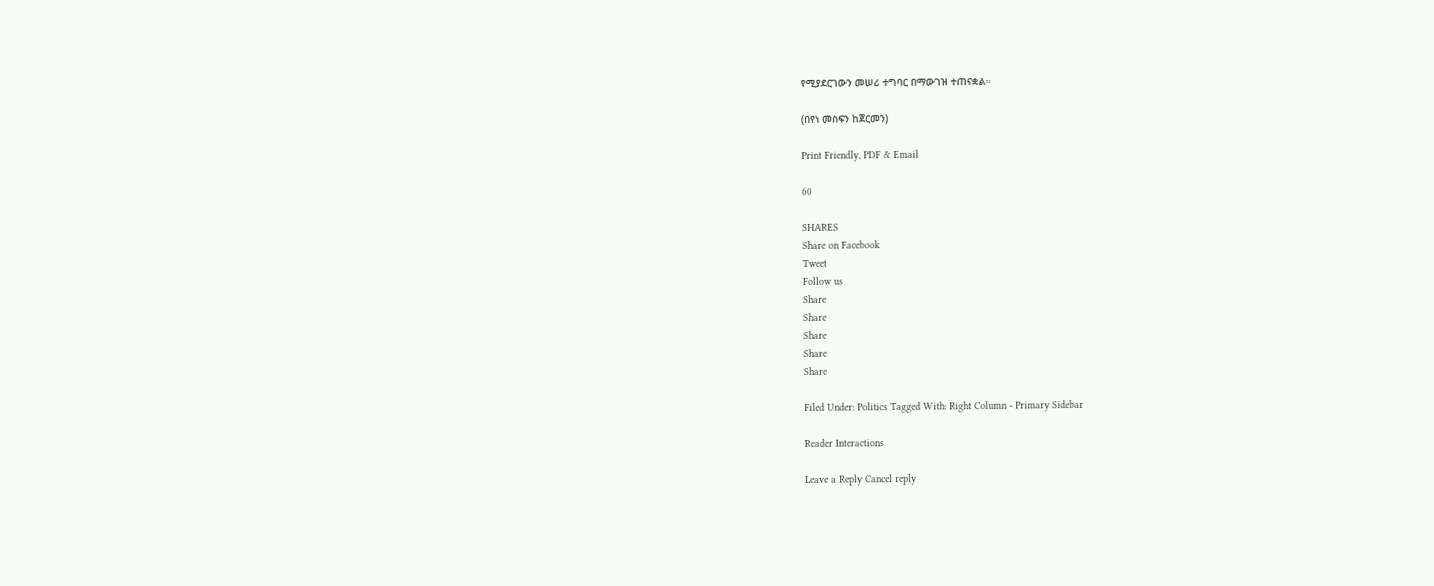የሚያደርገውን መሠሪ ተግባር በማውገዝ ተጠናቋል።

(በየነ መስፍን ከጀርመን)

Print Friendly, PDF & Email

60

SHARES
Share on Facebook
Tweet
Follow us
Share
Share
Share
Share
Share

Filed Under: Politics Tagged With: Right Column - Primary Sidebar

Reader Interactions

Leave a Reply Cancel reply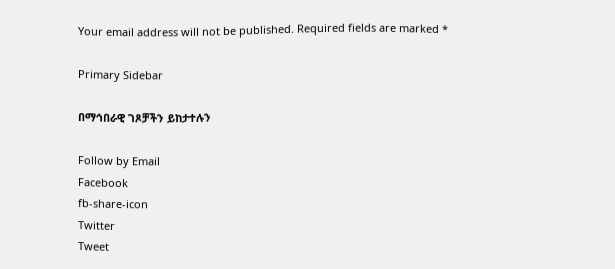Your email address will not be published. Required fields are marked *

Primary Sidebar

በማኅበራዊ ገጾቻችን ይከታተሉን

Follow by Email
Facebook
fb-share-icon
Twitter
Tweet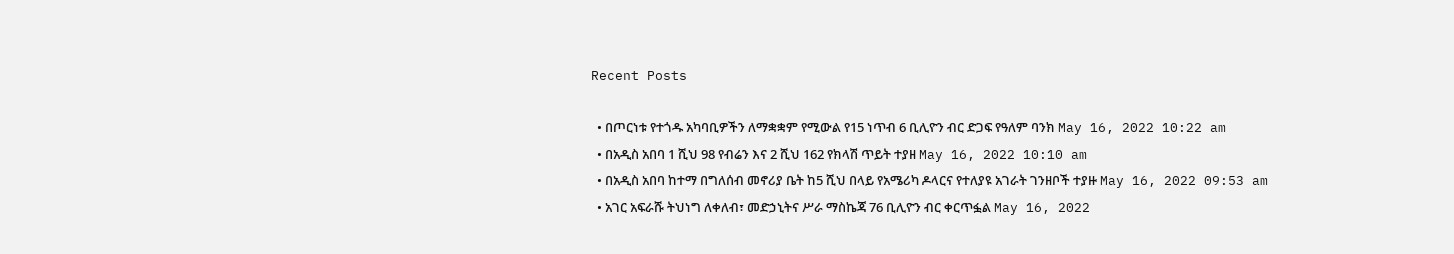Recent Posts

  • በጦርነቱ የተጎዱ አካባቢዎችን ለማቋቋም የሚውል የ15 ነጥብ 6 ቢሊዮን ብር ድጋፍ የዓለም ባንክ May 16, 2022 10:22 am
  • በአዲስ አበባ 1 ሺህ 98 የብሬን እና 2 ሺህ 162 የክላሽ ጥይት ተያዘ May 16, 2022 10:10 am
  • በአዲስ አበባ ከተማ በግለሰብ መኖሪያ ቤት ከ5 ሺህ በላይ የአሜሪካ ዶላርና የተለያዩ አገራት ገንዘቦች ተያዙ May 16, 2022 09:53 am
  • አገር አፍራሹ ትህነግ ለቀለብ፣ መድኃኒትና ሥራ ማስኬጃ 76 ቢሊዮን ብር ቀርጥፏል May 16, 2022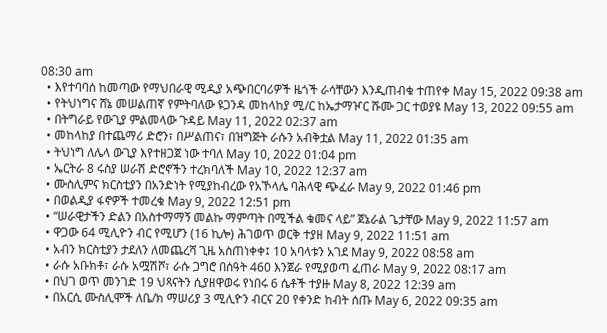08:30 am
  • እየተባባሰ ከመጣው የማህበራዊ ሚዲያ አጭበርባሪዎች ዜጎች ራሳቸውን እንዲጠብቁ ተጠየቀ May 15, 2022 09:38 am
  • የትህነግና ሸኔ መሠልጠኛ የምትባለው ዩጋንዳ መከላከያ ሚ/ር ከኤታማዦር ሹሙ ጋር ተወያዩ May 13, 2022 09:55 am
  • በትግራይ የውጊያ ምልመላው ጉዳይ May 11, 2022 02:37 am
  • መከላከያ በተጨማሪ ድሮን፣ በሥልጠና፣ በዝግጅት ራሱን አብቅቷል May 11, 2022 01:35 am
  • ትህነግ ለሌላ ውጊያ እየተዘጋጀ ነው ተባለ May 10, 2022 01:04 pm
  • ኤርትራ 8 ሩስያ ሠራሽ ድሮኖችን ተረክባለች May 10, 2022 12:37 am
  • ሙስሊምና ክርስቲያን በአንድነት የሚያከብረው የአኾላሌ ባሕላዊ ጭፈራ May 9, 2022 01:46 pm
  • በወልዲያ ፋኖዎች ተመረቁ May 9, 2022 12:51 pm
  • “ሠራዊታችን ድልን በአስተማማኝ መልኩ ማምጣት በሚችል ቁመና ላይ” ጀኔራል ጌታቸው May 9, 2022 11:57 am
  • ዋጋው 64 ሚሊዮን ብር የሚሆን (16 ኪሎ) ሕገወጥ ወርቅ ተያዘ May 9, 2022 11:51 am
  • አብን ክርስቲያን ታደለን ለመጨረሻ ጊዜ አስጠነቀቀ፤ 10 አባላቱን አገደ May 9, 2022 08:58 am
  • ራሱ አቡክቶ፣ ራሱ አሟሽሾ፣ ራሱ ጋግሮ በሰዓት 460 እንጀራ የሚያወጣ ፈጠራ May 9, 2022 08:17 am
  • በህገ ወጥ መንገድ 19 ህጻናትን ሲያዘዋወሩ የነበሩ 6 ሴቶች ተያዙ May 8, 2022 12:39 am
  • በአርሲ ሙስሊሞች ለቤ/ክ ማሠሪያ 3 ሚሊዮን ብርና 20 የቀንድ ከብት ሰጡ May 6, 2022 09:35 am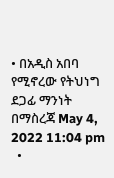• በአዲስ አበባ የሚኖረው የትህነግ ደጋፊ ማንነት በማስረጃ May 4, 2022 11:04 pm
  •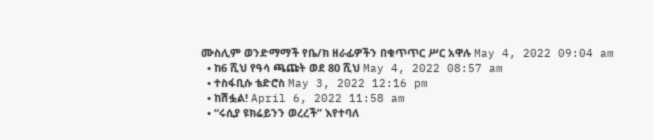ሙስሊም ወንድማማች የቤ/ክ ዘራፊዎችን በቁጥጥር ሥር አዋሉ May 4, 2022 09:04 am
  • ከ6 ሺህ የዓሳ ጫጩት ወደ 80 ሺህ May 4, 2022 08:57 am
  • ተስፋቢሱ ቴድሮስ May 3, 2022 12:16 pm
  • ከሽፏል! April 6, 2022 11:58 am
  • “ሩሲያ ዩክሬይንን ወረረች” እየተባለ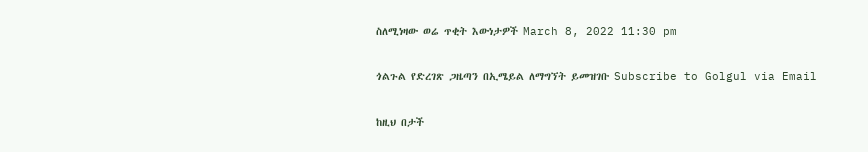ስለሚነዛው ወሬ ጥቂት እውነታዎች March 8, 2022 11:30 pm

ጎልጉል የድረገጽ ጋዜጣን በኢሜይል ለማግኘት ይመዝገቡ Subscribe to Golgul via Email

ከዚህ በታች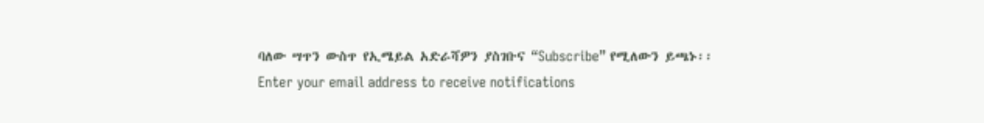ባለው ሣጥን ውስጥ የኢሜይል አድራሻዎን ያስገቡና “Subscribe” የሚለውን ይጫኑ፡፡
Enter your email address to receive notifications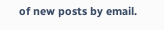of new posts by email.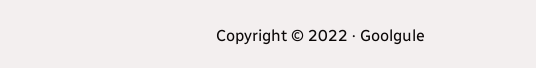Copyright © 2022 · Goolgule